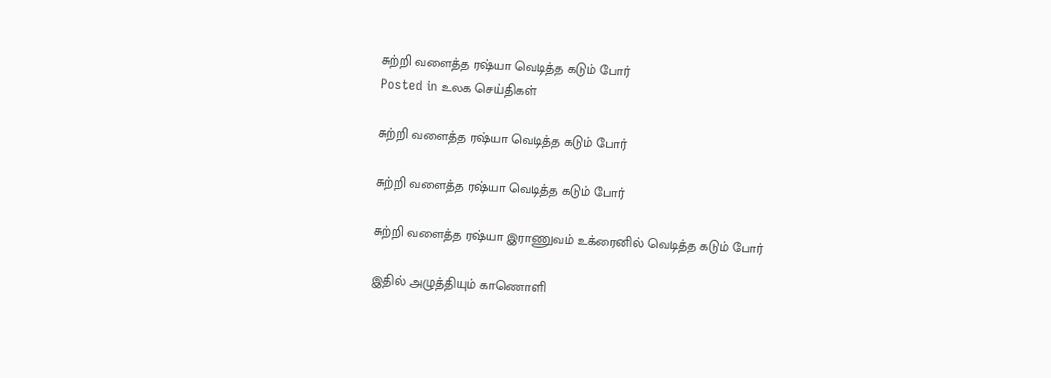சுற்றி வளைத்த ரஷ்யா வெடித்த கடும் போர்
Posted in உலக செய்திகள்

சுற்றி வளைத்த ரஷ்யா வெடித்த கடும் போர்

சுற்றி வளைத்த ரஷ்யா வெடித்த கடும் போர்

சுற்றி வளைத்த ரஷ்யா இராணுவம் உக்ரைனில் வெடித்த கடும் போர்

இதில் அழுத்தியும் காணொளி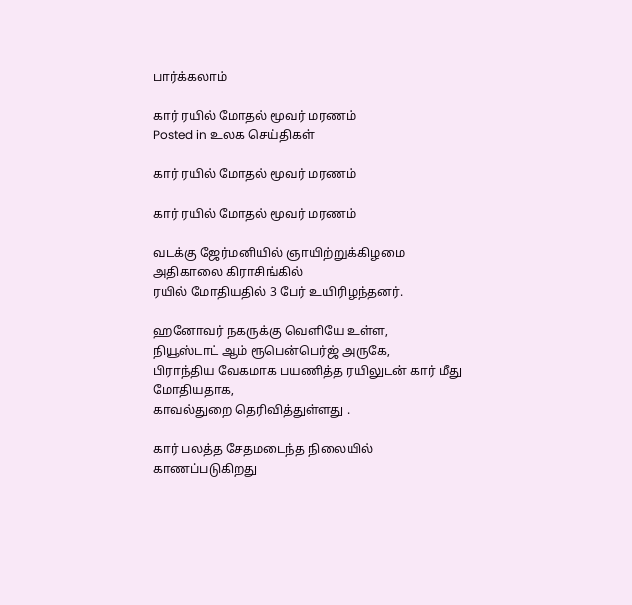பார்க்கலாம்

கார் ரயில் மோதல் மூவர் மரணம்
Posted in உலக செய்திகள்

கார் ரயில் மோதல் மூவர் மரணம்

கார் ரயில் மோதல் மூவர் மரணம்

வடக்கு ஜேர்மனியில் ஞாயிற்றுக்கிழமை அதிகாலை கிராசிங்கில்
ரயில் மோதியதில் 3 பேர் உயிரிழந்தனர்.

ஹனோவர் நகருக்கு வெளியே உள்ள,
நியூஸ்டாட் ஆம் ரூபென்பெர்ஜ் அருகே,
பிராந்திய வேகமாக பயணித்த ரயிலுடன் கார் மீது மோதியதாக,
காவல்துறை தெரிவித்துள்ளது .

கார் பலத்த சேதமடைந்த நிலையில் காணப்படுகிறது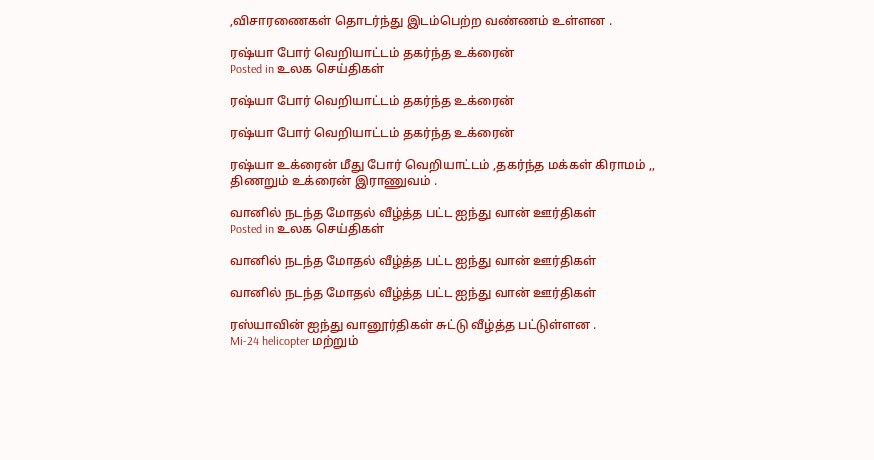,விசாரணைகள் தொடர்ந்து இடம்பெற்ற வண்ணம் உள்ளன .

ரஷ்யா போர் வெறியாட்டம் தகர்ந்த உக்ரைன்
Posted in உலக செய்திகள்

ரஷ்யா போர் வெறியாட்டம் தகர்ந்த உக்ரைன்

ரஷ்யா போர் வெறியாட்டம் தகர்ந்த உக்ரைன்

ரஷ்யா உக்ரைன் மீது போர் வெறியாட்டம் ,தகர்ந்த மக்கள் கிராமம் ,,
திணறும் உக்ரைன் இராணுவம் .

வானில் நடந்த மோதல் வீழ்த்த பட்ட ஐந்து வான் ஊர்திகள்
Posted in உலக செய்திகள்

வானில் நடந்த மோதல் வீழ்த்த பட்ட ஐந்து வான் ஊர்திகள்

வானில் நடந்த மோதல் வீழ்த்த பட்ட ஐந்து வான் ஊர்திகள்

ரஸ்யாவின் ஐந்து வானூர்திகள் சுட்டு வீழ்த்த பட்டுள்ளன .
Mi-24 helicopter மற்றும்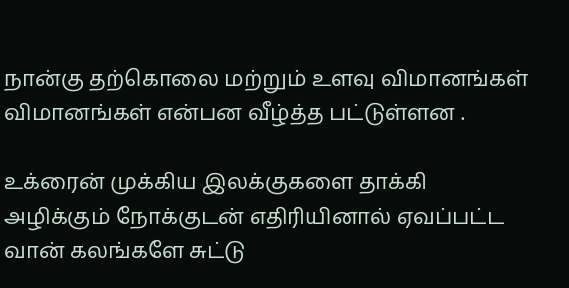நான்கு தற்கொலை மற்றும் உளவு விமானங்கள்
விமானங்கள் என்பன வீழ்த்த பட்டுள்ளன .

உக்ரைன் முக்கிய இலக்குகளை தாக்கி அழிக்கும் நோக்குடன் எதிரியினால் ஏவப்பட்ட வான் கலங்களே சுட்டு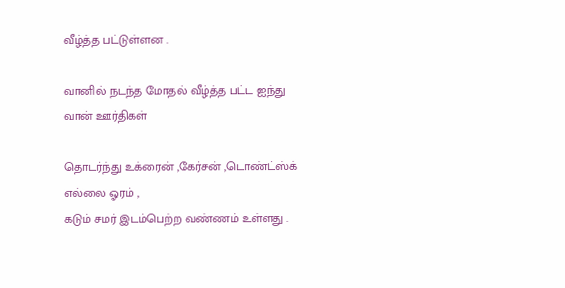வீழ்த்த பட்டுள்ளன .

வானில் நடந்த மோதல் வீழ்த்த பட்ட ஐந்து வான் ஊர்திகள்

தொடர்ந்து உக்ரைன் ,கேர்சன் ,டொண்ட்ஸ்க் எல்லை ஓரம் ,
கடும் சமர் இடம்பெற்ற வண்ணம் உள்ளது .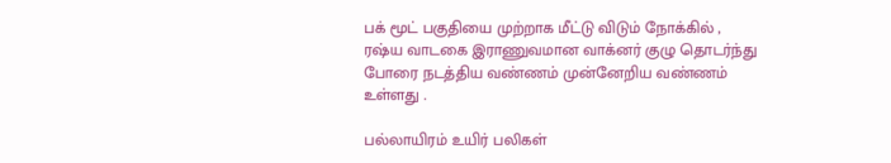பக் மூட் பகுதியை முற்றாக மீட்டு விடும் நோக்கில் ,
ரஷ்ய வாடகை இராணுவமான வாக்னர் குழு தொடர்ந்து
போரை நடத்திய வண்ணம் முன்னேறிய வண்ணம் உள்ளது .

பல்லாயிரம் உயிர் பலிகள்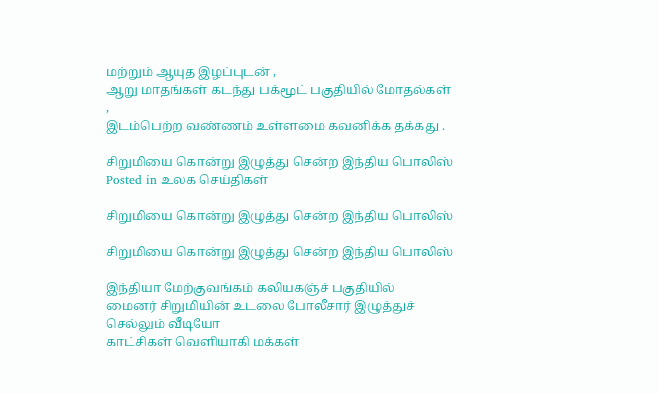மற்றும் ஆயுத இழப்புடன் ,
ஆறு மாதங்கள் கடந்து பக்மூட் பகுதியில் மோதல்கள் ,
இடம்பெற்ற வண்ணம் உள்ளமை கவனிக்க தக்கது .

சிறுமியை கொன்று இழுத்து சென்ற இந்திய பொலிஸ்
Posted in உலக செய்திகள்

சிறுமியை கொன்று இழுத்து சென்ற இந்திய பொலிஸ்

சிறுமியை கொன்று இழுத்து சென்ற இந்திய பொலிஸ்

இந்தியா மேற்குவங்கம் கலியகஞ்ச் பகுதியில்
மைனர் சிறுமியின் உடலை போலீசார் இழுத்துச் செல்லும் வீடியோ
காட்சிகள் வெளியாகி மக்கள்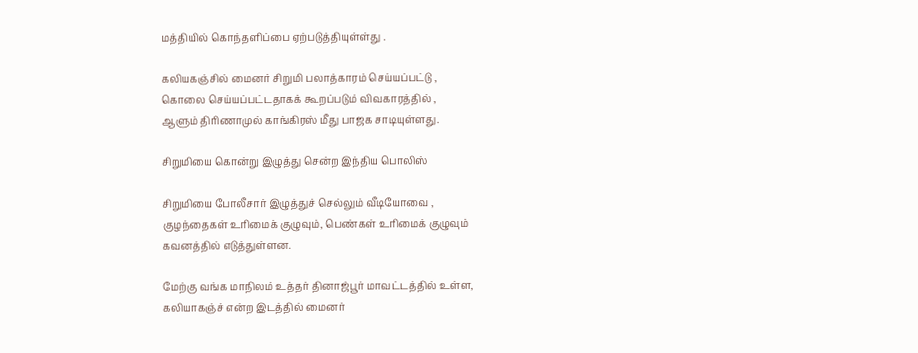மத்தியில் கொந்தளிப்பை ஏற்படுத்தியுள்ள்து .

கலியகஞ்சில் மைனர் சிறுமி பலாத்காரம் செய்யப்பட்டு ,
கொலை செய்யப்பட்டதாகக் கூறப்படும் விவகாரத்தில் ,
ஆளும் திரிணாமுல் காங்கிரஸ் மீது பாஜக சாடியுள்ளது.

சிறுமியை கொன்று இழுத்து சென்ற இந்திய பொலிஸ்

சிறுமியை போலீசார் இழுத்துச் செல்லும் வீடியோவை ,
குழந்தைகள் உரிமைக் குழுவும், பெண்கள் உரிமைக் குழுவும்
கவனத்தில் எடுத்துள்ளன.

மேற்கு வங்க மாநிலம் உத்தர் தினாஜ்பூர் மாவட்டத்தில் உள்ள,
கலியாகஞ்ச் என்ற இடத்தில் மைனர்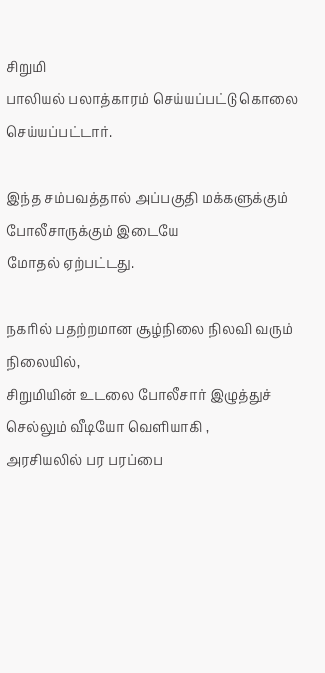சிறுமி
பாலியல் பலாத்காரம் செய்யப்பட்டு கொலை செய்யப்பட்டார்.

இந்த சம்பவத்தால் அப்பகுதி மக்களுக்கும் போலீசாருக்கும் இடையே
மோதல் ஏற்பட்டது.

நகரில் பதற்றமான சூழ்நிலை நிலவி வரும் நிலையில்,
சிறுமியின் உடலை போலீசார் இழுத்துச் செல்லும் வீடியோ வெளியாகி ,
அரசியலில் பர பரப்பை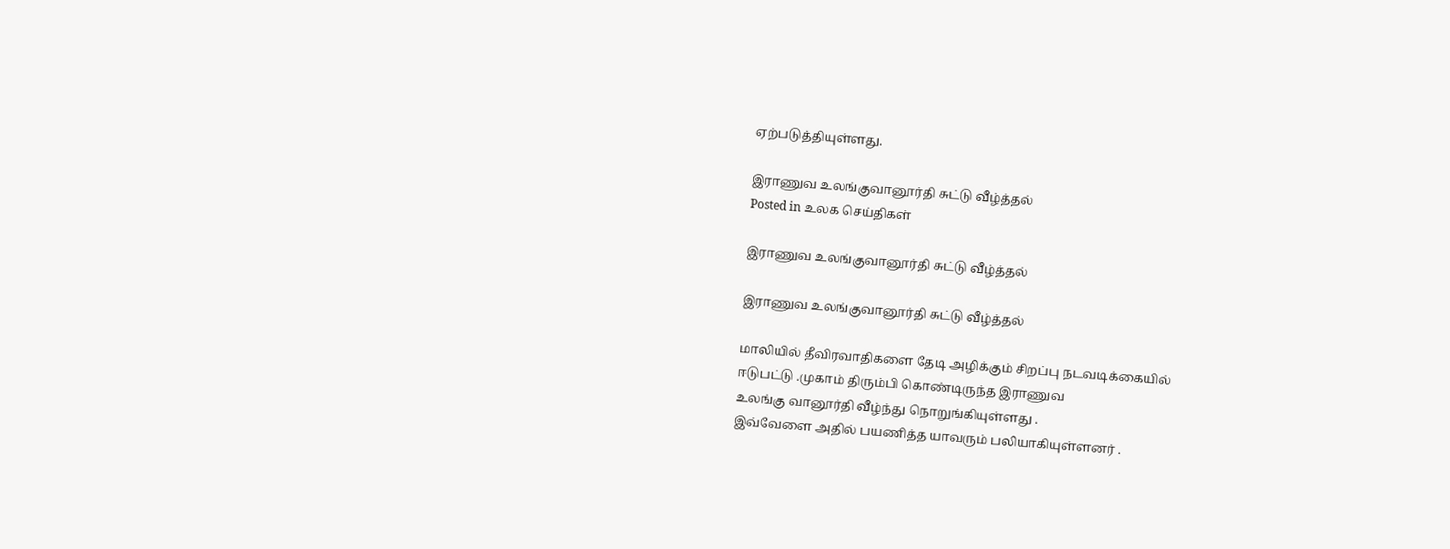ஏற்படுத்தியுள்ளது.

இராணுவ உலங்குவானூர்தி சுட்டு வீழ்த்தல்
Posted in உலக செய்திகள்

இராணுவ உலங்குவானூர்தி சுட்டு வீழ்த்தல்

இராணுவ உலங்குவானூர்தி சுட்டு வீழ்த்தல்

மாலியில் தீவிரவாதிகளை தேடி அழிக்கும் சிறப்பு நடவடிக்கையில்
ஈடுபட்டு .முகாம் திரும்பி கொண்டிருந்த இராணுவ
உலங்கு வானூர்தி வீழ்ந்து நொறுங்கியுள்ளது .
இவ்வேளை அதில் பயணித்த யாவரும் பலியாகியுள்ளனர் .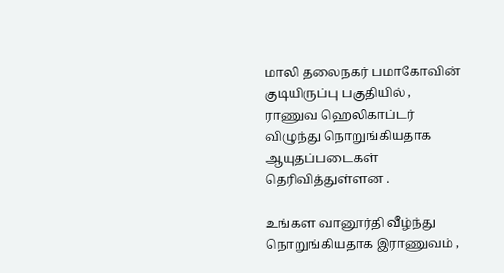மாலி தலைநகர் பமாகோவின் குடியிருப்பு பகுதியில் ,
ராணுவ ஹெலிகாப்டர் விழுந்து நொறுங்கியதாக ஆயுதப்படைகள்
தெரிவித்துள்ளன .

உங்கள வானூர்தி வீழ்ந்து நொறுங்கியதாக இராணுவம் ,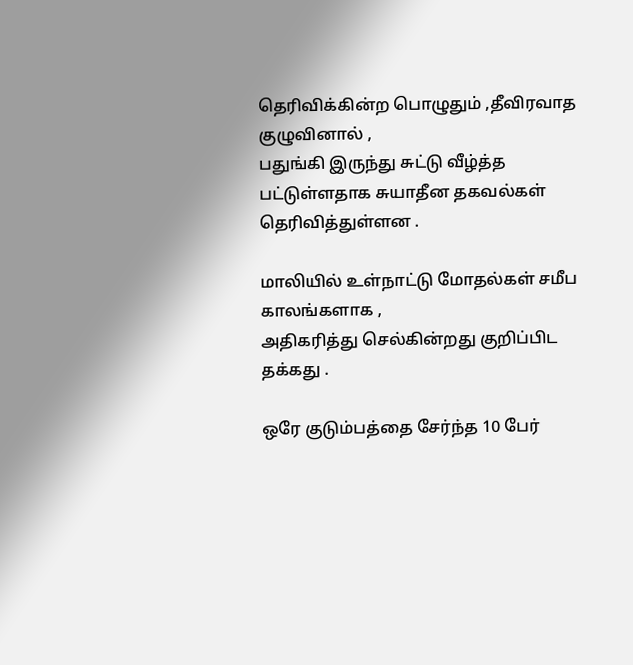தெரிவிக்கின்ற பொழுதும் ,தீவிரவாத குழுவினால் ,
பதுங்கி இருந்து சுட்டு வீழ்த்த பட்டுள்ளதாக சுயாதீன தகவல்கள் தெரிவித்துள்ளன .

மாலியில் உள்நாட்டு மோதல்கள் சமீப காலங்களாக ,
அதிகரித்து செல்கின்றது குறிப்பிட தக்கது .

ஒரே குடும்பத்தை சேர்ந்த 10 பேர்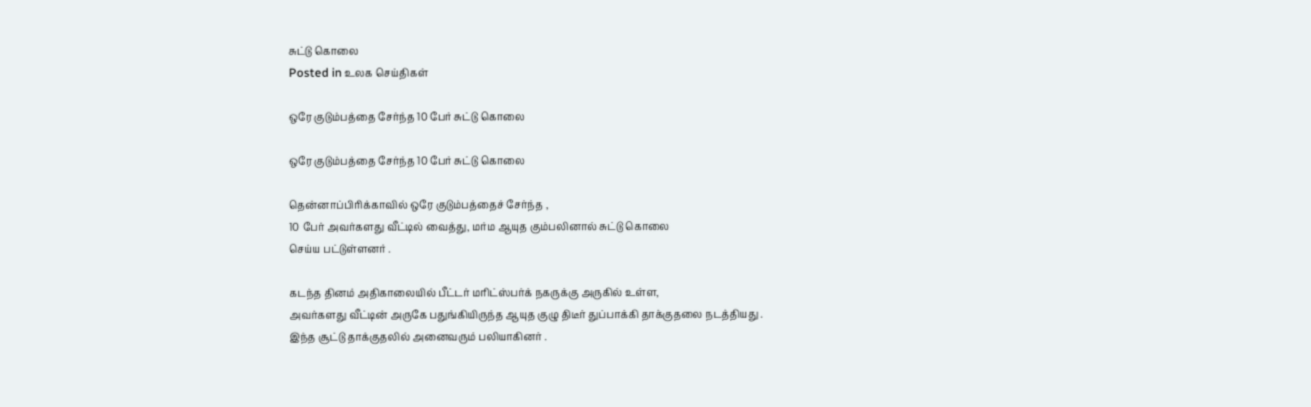சுட்டு கொலை
Posted in உலக செய்திகள்

ஒரே குடும்பத்தை சேர்ந்த 10 பேர் சுட்டு கொலை

ஒரே குடும்பத்தை சேர்ந்த 10 பேர் சுட்டு கொலை

தென்னாப்பிரிக்காவில் ஒரே குடும்பத்தைச் சேர்ந்த ,
10 பேர் அவர்களது வீட்டில் வைத்து, மர்ம ஆயுத கும்பலினால் சுட்டு கொலை
செய்ய பட்டுள்ளனர் .

கடந்த தினம் அதிகாலையில் பீட்டர் மரிட்ஸ்பர்க் நகருக்கு அருகில் உள்ள,
அவர்களது வீட்டின் அருகே பதுங்கியிருந்த ஆயுத குழு திடீர் துப்பாக்கி தாக்குதலை நடத்தியது .
இந்த சூட்டு தாக்குதலில் அனைவரும் பலியாகினர் .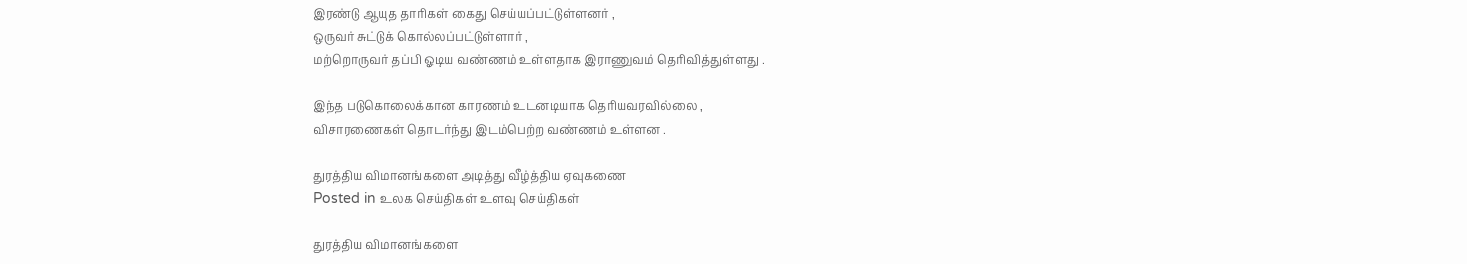இரண்டு ஆயுத தாரிகள் கைது செய்யப்பட்டுள்ளனர் ,
ஒருவர் சுட்டுக் கொல்லப்பட்டுள்ளார் ,
மற்றொருவர் தப்பி ஓடிய வண்ணம் உள்ளதாக இராணுவம் தெரிவித்துள்ளது .

இந்த படுகொலைக்கான காரணம் உடனடியாக தெரியவரவில்லை ,
விசாரணைகள் தொடர்ந்து இடம்பெற்ற வண்ணம் உள்ளன .

துரத்திய விமானங்களை அடித்து வீழ்த்திய ஏவுகணை
Posted in உலக செய்திகள் உளவு செய்திகள்

துரத்திய விமானங்களை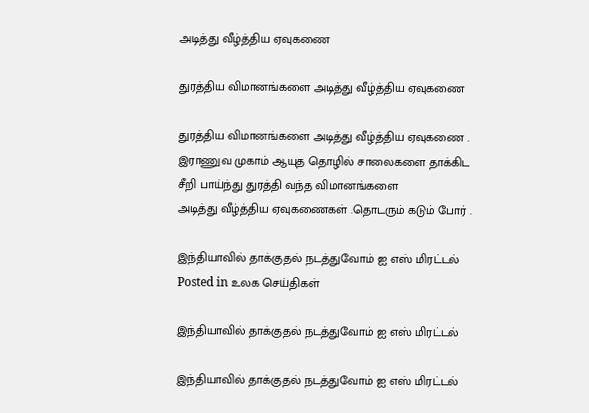அடித்து வீழ்த்திய ஏவுகணை

துரத்திய விமானங்களை அடித்து வீழ்த்திய ஏவுகணை

துரத்திய விமானங்களை அடித்து வீழ்த்திய ஏவுகணை .
இராணுவ முகாம் ஆயுத தொழில் சாலைகளை தாக்கிட
சீறி பாய்ந்து துரத்தி வந்த விமானங்களை
அடித்து வீழ்த்திய ஏவுகணைகள் .தொடரும் கடும் போர் .

இந்தியாவில் தாக்குதல் நடத்துவோம் ஐ எஸ் மிரட்டல்
Posted in உலக செய்திகள்

இந்தியாவில் தாக்குதல் நடத்துவோம் ஐ எஸ் மிரட்டல்

இந்தியாவில் தாக்குதல் நடத்துவோம் ஐ எஸ் மிரட்டல்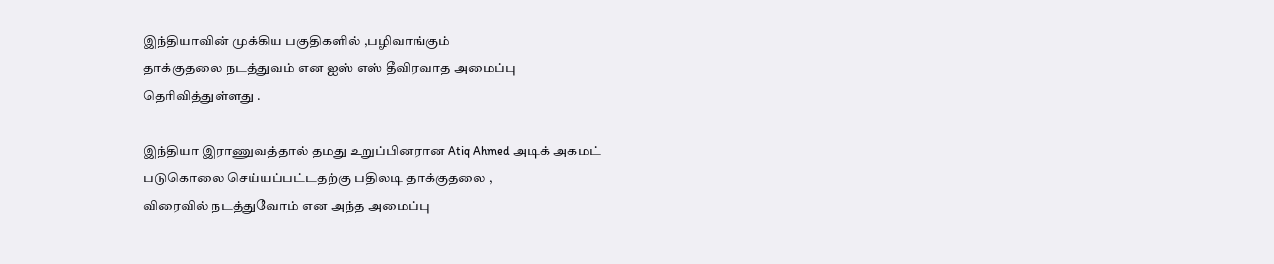இந்தியாவின் முக்கிய பகுதிகளில் ,பழிவாங்கும்
தாக்குதலை நடத்துவம் என ஐஸ் எஸ் தீவிரவாத அமைப்பு
தெரிவித்துள்ளது .

இந்தியா இராணுவத்தால் தமது உறுப்பினரான Atiq Ahmed அடிக் அகமட்
படுகொலை செய்யப்பட்டதற்கு பதிலடி தாக்குதலை ,
விரைவில் நடத்துவோம் என அந்த அமைப்பு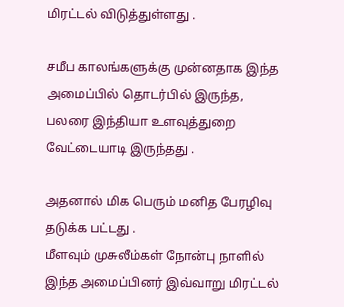மிரட்டல் விடுத்துள்ளது .

சமீப காலங்களுக்கு முன்னதாக இந்த அமைப்பில் தொடர்பில் இருந்த,
பலரை இந்தியா உளவுத்துறை வேட்டையாடி இருந்தது .

அதனால் மிக பெரும் மனித பேரழிவு தடுக்க பட்டது .
மீளவும் முசுலீம்கள் நோன்பு நாளில்
இந்த அமைப்பினர் இவ்வாறு மிரட்டல்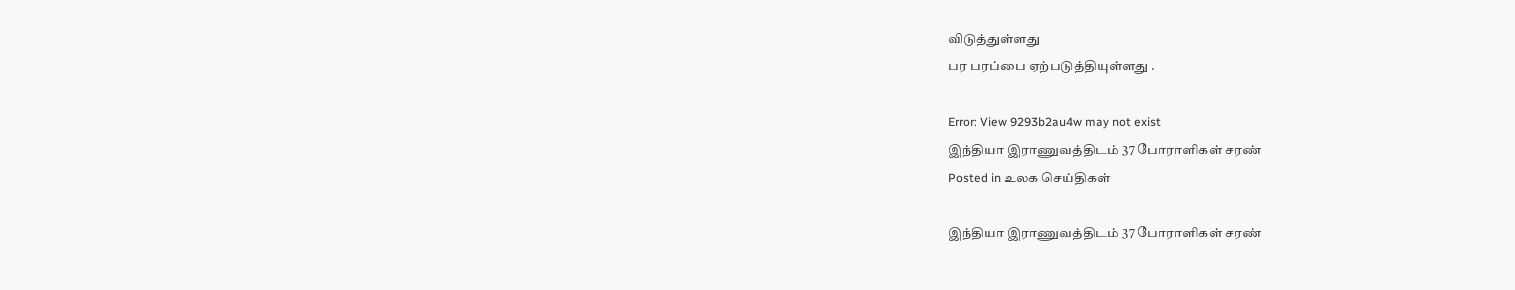விடுத்துள்ளது
பர பரப்பை ஏற்படுத்தியுள்ளது .

Error: View 9293b2au4w may not exist
இந்தியா இராணுவத்திடம் 37 போராளிகள் சரண்
Posted in உலக செய்திகள்

இந்தியா இராணுவத்திடம் 37 போராளிகள் சரண்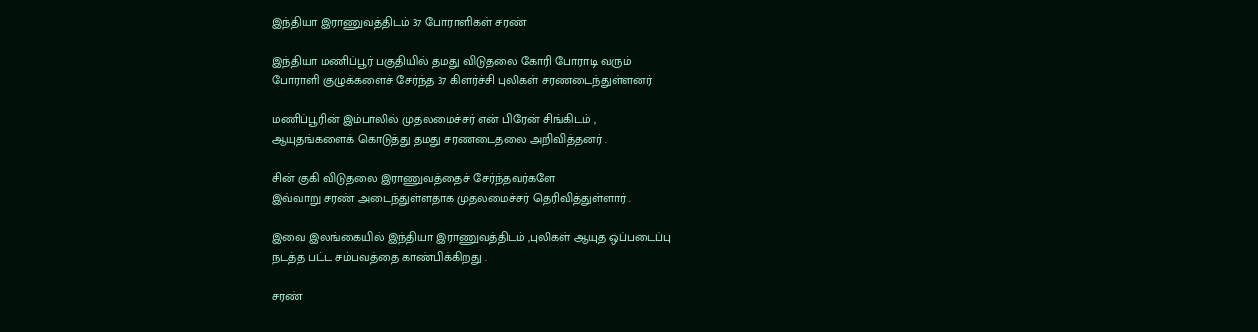இந்தியா இராணுவத்திடம் 37 போராளிகள் சரண்

இந்தியா மணிப்பூர் பகுதியில் தமது விடுதலை கோரி போராடி வரும்
போராளி குழுக்களைச் சேர்ந்த 37 கிளர்ச்சி புலிகள் சரணடைந்துள்ளனர்

மணிப்பூரின் இம்பாலில் முதலமைச்சர் என் பிரேன் சிங்கிடம் ,
ஆயுதங்களைக் கொடுத்து தமது சரணடைதலை அறிவித்தனர் .

சின் குகி விடுதலை இராணுவத்தைச் சேர்ந்தவர்களே
இவ்வாறு சரண் அடைந்துள்ளதாக முதலமைச்சர் தெரிவித்துள்ளார் .

இவை இலங்கையில் இந்தியா இராணுவத்திடம் ,புலிகள் ஆயுத ஒப்படைப்பு
நடத்த பட்ட சம்பவத்தை காண்பிக்கிறது .

சரண்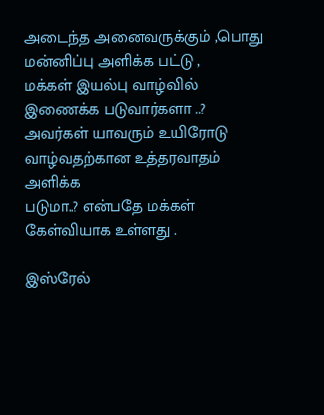அடைந்த அனைவருக்கும் ,பொது மன்னிப்பு அளிக்க பட்டு ,
மக்கள் இயல்பு வாழ்வில் இணைக்க படுவார்களா ..?
அவர்கள் யாவரும் உயிரோடு வாழ்வதற்கான உத்தரவாதம் அளிக்க
படுமா..? என்பதே மக்கள் கேள்வியாக உள்ளது .

இஸ்ரேல்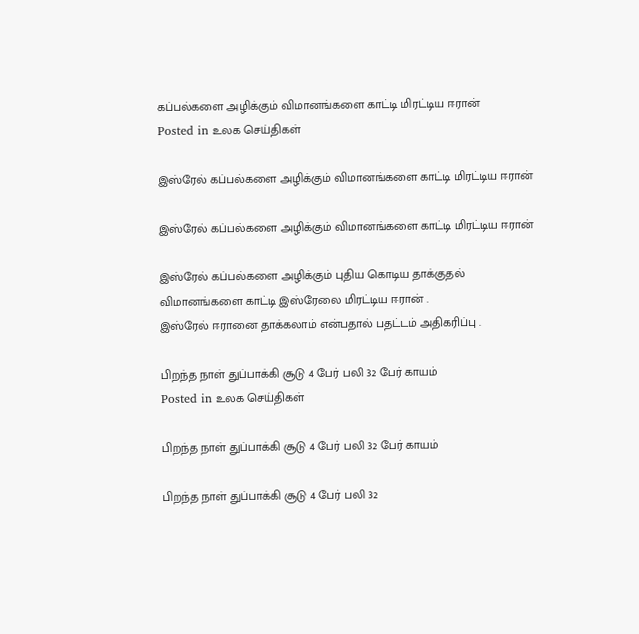கப்பல்களை அழிக்கும் விமானங்களை காட்டி மிரட்டிய ஈரான்
Posted in உலக செய்திகள்

இஸ்ரேல் கப்பல்களை அழிக்கும் விமானங்களை காட்டி மிரட்டிய ஈரான்

இஸ்ரேல் கப்பல்களை அழிக்கும் விமானங்களை காட்டி மிரட்டிய ஈரான்

இஸ்ரேல் கப்பல்களை அழிக்கும் புதிய கொடிய தாக்குதல்
விமானங்களை காட்டி இஸ்ரேலை மிரட்டிய ஈரான் .
இஸ்ரேல் ஈரானை தாக்கலாம் என்பதால் பதட்டம் அதிகரிப்பு .

பிறந்த நாள் துப்பாக்கி சூடு 4 பேர் பலி 32 பேர் காயம்
Posted in உலக செய்திகள்

பிறந்த நாள் துப்பாக்கி சூடு 4 பேர் பலி 32 பேர் காயம்

பிறந்த நாள் துப்பாக்கி சூடு 4 பேர் பலி 32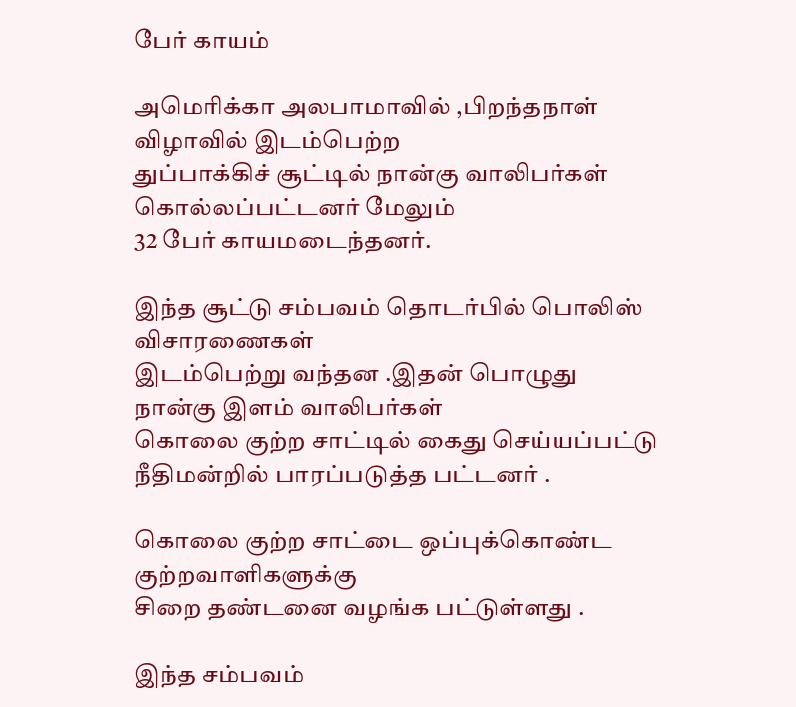பேர் காயம்

அமெரிக்கா அலபாமாவில் ,பிறந்தநாள் விழாவில் இடம்பெற்ற
துப்பாக்கிச் சூட்டில் நான்கு வாலிபர்கள் கொல்லப்பட்டனர் மேலும்
32 பேர் காயமடைந்தனர்.

இந்த சூட்டு சம்பவம் தொடர்பில் பொலிஸ் விசாரணைகள்
இடம்பெற்று வந்தன .இதன் பொழுது நான்கு இளம் வாலிபர்கள்
கொலை குற்ற சாட்டில் கைது செய்யப்பட்டு நீதிமன்றில் பாரப்படுத்த பட்டனர் .

கொலை குற்ற சாட்டை ஒப்புக்கொண்ட குற்றவாளிகளுக்கு
சிறை தண்டனை வழங்க பட்டுள்ளது .

இந்த சம்பவம்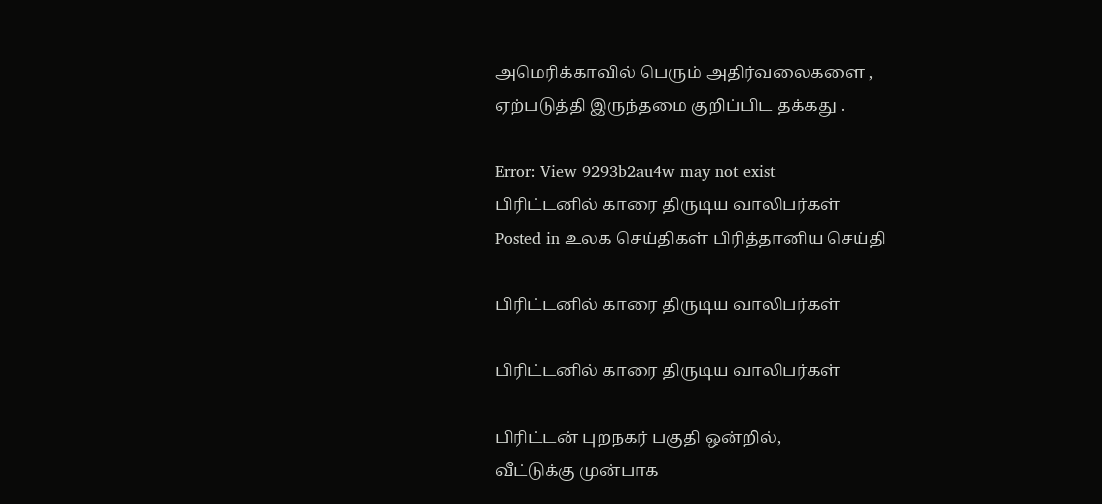அமெரிக்காவில் பெரும் அதிர்வலைகளை ,
ஏற்படுத்தி இருந்தமை குறிப்பிட தக்கது .

Error: View 9293b2au4w may not exist
பிரிட்டனில் காரை திருடிய வாலிபர்கள்
Posted in உலக செய்திகள் பிரித்தானிய செய்தி

பிரிட்டனில் காரை திருடிய வாலிபர்கள்

பிரிட்டனில் காரை திருடிய வாலிபர்கள்

பிரிட்டன் புறநகர் பகுதி ஒன்றில்,
வீட்டுக்கு முன்பாக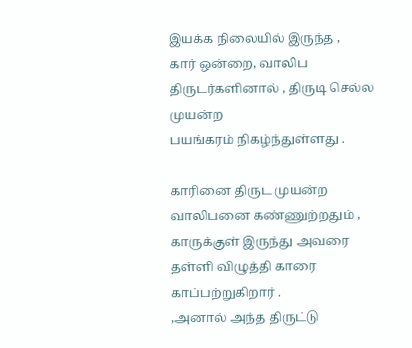இயக்க நிலையில் இருந்த ,
கார் ஒன்றை, வாலிப திருடர்களினால் , திருடி செல்ல முயன்ற
பயங்கரம் நிகழ்ந்துள்ளது .

காரினை திருட முயன்ற வாலிபனை கண்ணுற்றதும் ,
காருக்குள் இருந்து அவரை தள்ளி விழுத்தி காரை காப்பற்றுகிறார் .
,அனால் அந்த திருட்டு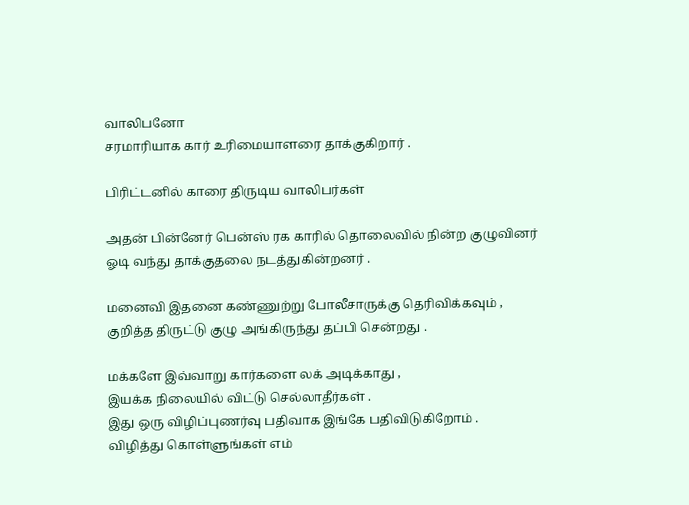வாலிபனோ
சரமாரியாக கார் உரிமையாளரை தாக்குகிறார் .

பிரிட்டனில் காரை திருடிய வாலிபர்கள்

அதன் பின்னேர் பென்ஸ் ரக காரில் தொலைவில் நின்ற குழுவினர்
ஓடி வந்து தாக்குதலை நடத்துகின்றனர் .

மனைவி இதனை கண்ணுற்று போலீசாருக்கு தெரிவிக்கவும் ,
குறித்த திருட்டு குழு அங்கிருந்து தப்பி சென்றது .

மக்களே இவ்வாறு கார்களை லக் அடிக்காது ,
இயக்க நிலையில் விட்டு செல்லாதீர்கள் .
இது ஒரு விழிப்புணர்வு பதிவாக இங்கே பதிவிடுகிறோம் .
விழித்து கொள்ளுங்கள் எம்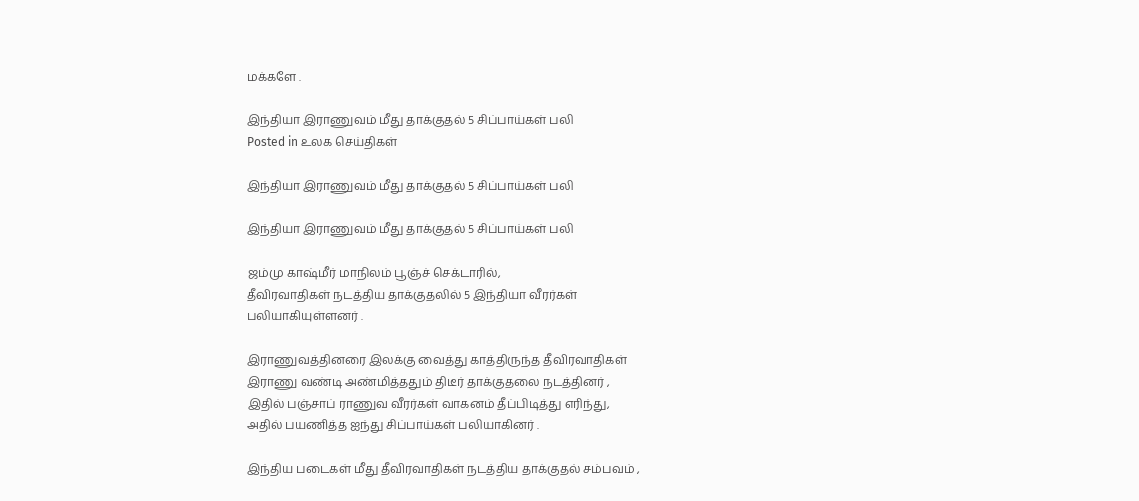மக்களே .

இந்தியா இராணுவம் மீது தாக்குதல் 5 சிப்பாய்கள் பலி
Posted in உலக செய்திகள்

இந்தியா இராணுவம் மீது தாக்குதல் 5 சிப்பாய்கள் பலி

இந்தியா இராணுவம் மீது தாக்குதல் 5 சிப்பாய்கள் பலி

ஜம்மு காஷ்மீர் மாநிலம் பூஞ்ச் செக்டாரில்,
தீவிரவாதிகள் நடத்திய தாக்குதலில் 5 இந்தியா வீரர்கள்
பலியாகியுள்ளனர் .

இராணுவத்தினரை இலக்கு வைத்து காத்திருந்த தீவிரவாதிகள்
இராணு வண்டி அண்மித்ததும் திடீர் தாக்குதலை நடத்தினர் ,
இதில் பஞ்சாப் ராணுவ வீரர்கள் வாகனம் தீப்பிடித்து எரிந்து,
அதில் பயணித்த ஐந்து சிப்பாய்கள் பலியாகினர் .

இந்திய படைகள் மீது தீவிரவாதிகள் நடத்திய தாக்குதல் சம்பவம் ,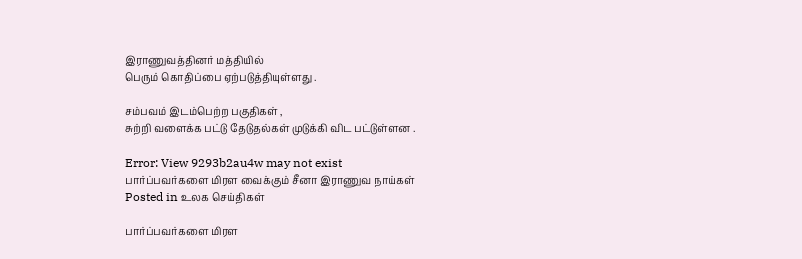இராணுவத்தினர் மத்தியில்
பெரும் கொதிப்பை ஏற்படுத்தியுள்ளது .

சம்பவம் இடம்பெற்ற பகுதிகள் ,
சுற்றி வளைக்க பட்டு தேடுதல்கள் முடுக்கி விட பட்டுள்ளன .

Error: View 9293b2au4w may not exist
பார்ப்பவர்களை மிரள வைக்கும் சீனா இராணுவ நாய்கள்
Posted in உலக செய்திகள்

பார்ப்பவர்களை மிரள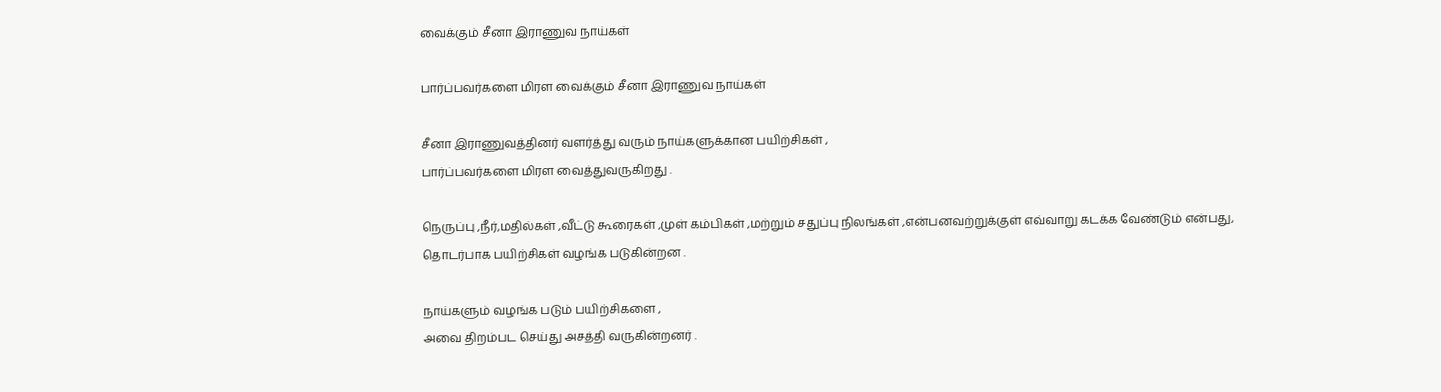வைக்கும் சீனா இராணுவ நாய்கள்

பார்ப்பவர்களை மிரள வைக்கும் சீனா இராணுவ நாய்கள்

சீனா இராணுவத்தினர் வளர்த்து வரும் நாய்களுக்கான பயிற்சிகள் ,
பார்ப்பவர்களை மிரள வைத்துவருகிறது .

நெருப்பு ,நீர்,மதில்கள் ,வீட்டு கூரைகள் ,முள் கம்பிகள் ,மற்றும் சதுப்பு நிலங்கள் ,என்பனவற்றுக்குள் எவ்வாறு கடக்க வேண்டும் என்பது,
தொடர்பாக பயிற்சிகள் வழங்க படுகின்றன .

நாய்களும் வழங்க படும் பயிற்சிகளை ,
அவை திறம்பட செய்து அசத்தி வருகின்றனர் .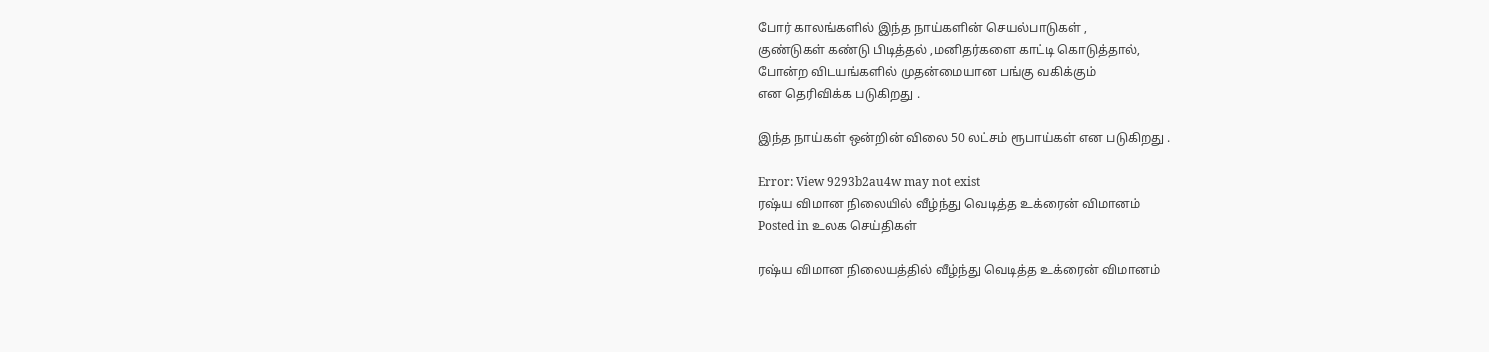போர் காலங்களில் இந்த நாய்களின் செயல்பாடுகள் ,
குண்டுகள் கண்டு பிடித்தல் ,மனிதர்களை காட்டி கொடுத்தால்,
போன்ற விடயங்களில் முதன்மையான பங்கு வகிக்கும்
என தெரிவிக்க படுகிறது .

இந்த நாய்கள் ஒன்றின் விலை 50 லட்சம் ரூபாய்கள் என படுகிறது .

Error: View 9293b2au4w may not exist
ரஷ்ய விமான நிலையில் வீழ்ந்து வெடித்த உக்ரைன் விமானம்
Posted in உலக செய்திகள்

ரஷ்ய விமான நிலையத்தில் வீழ்ந்து வெடித்த உக்ரைன் விமானம்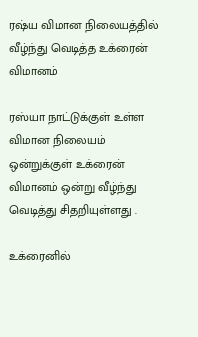ரஷ்ய விமான நிலையத்தில் வீழ்ந்து வெடித்த உக்ரைன் விமானம்

ரஸ்யா நாட்டுக்குள் உள்ள விமான நிலையம் ஒன்றுக்குள் உக்ரைன்
விமானம் ஒன்று வீழ்ந்து வெடித்து சிதறியுள்ளது .

உக்ரைனில்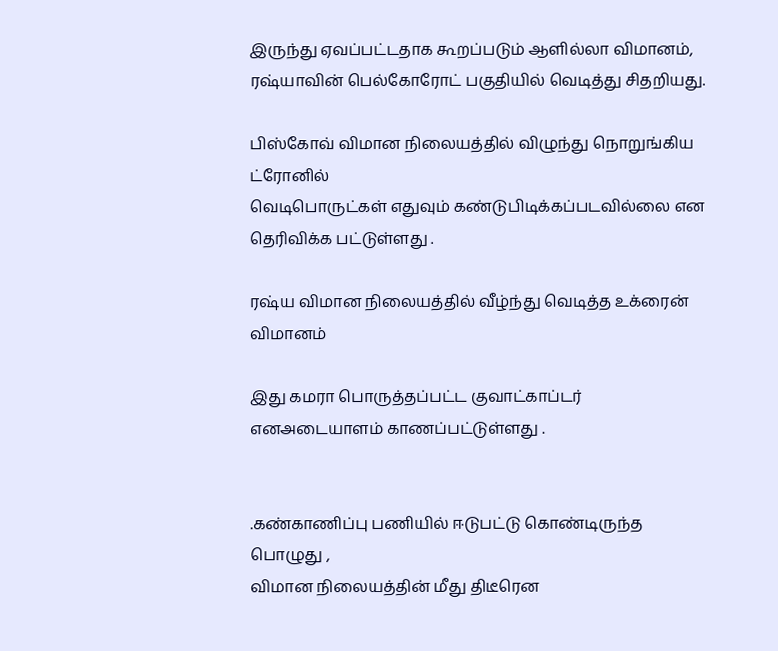இருந்து ஏவப்பட்டதாக கூறப்படும் ஆளில்லா விமானம்,
ரஷ்யாவின் பெல்கோரோட் பகுதியில் வெடித்து சிதறியது.

பிஸ்கோவ் விமான நிலையத்தில் விழுந்து நொறுங்கிய ட்ரோனில்
வெடிபொருட்கள் எதுவும் கண்டுபிடிக்கப்படவில்லை என தெரிவிக்க பட்டுள்ளது .

ரஷ்ய விமான நிலையத்தில் வீழ்ந்து வெடித்த உக்ரைன் விமானம்

இது கமரா பொருத்தப்பட்ட குவாட்காப்டர் எனஅடையாளம் காணப்பட்டுள்ளது .


.கண்காணிப்பு பணியில் ஈடுபட்டு கொண்டிருந்த பொழுது ,
விமான நிலையத்தின் மீது திடீரென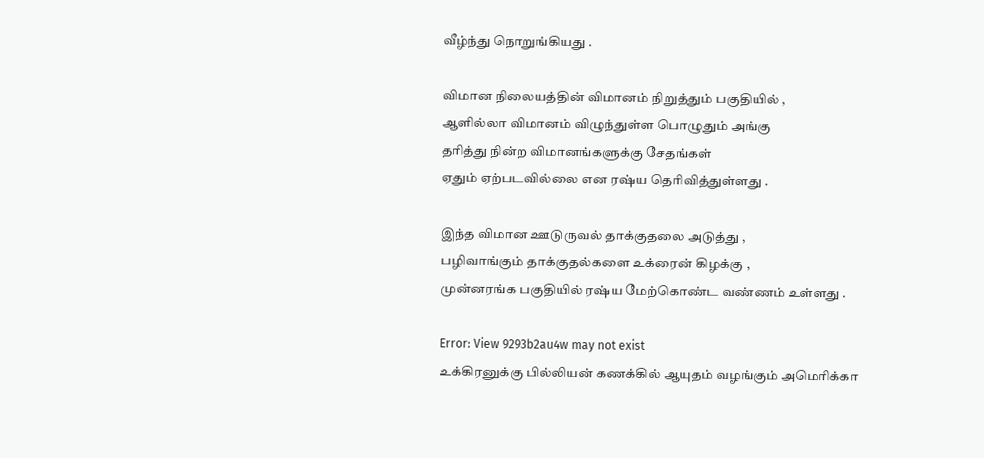வீழ்ந்து நொறுங்கியது .

விமான நிலையத்தின் விமானம் நிறுத்தும் பகுதியில் ,
ஆளில்லா விமானம் விழுந்துள்ள பொழுதும் அங்கு
தரித்து நின்ற விமானங்களுக்கு சேதங்கள்
ஏதும் ஏற்படவில்லை என ரஷ்ய தெரிவித்துள்ளது .

இந்த விமான ஊடுருவல் தாக்குதலை அடுத்து ,
பழிவாங்கும் தாக்குதல்களை உக்ரைன் கிழக்கு ,
முன்னரங்க பகுதியில் ரஷ்ய மேற்கொண்ட வண்ணம் உள்ளது .

Error: View 9293b2au4w may not exist
உக்கிரனுக்கு பில்லியன் கணக்கில் ஆயுதம் வழங்கும் அமெரிக்கா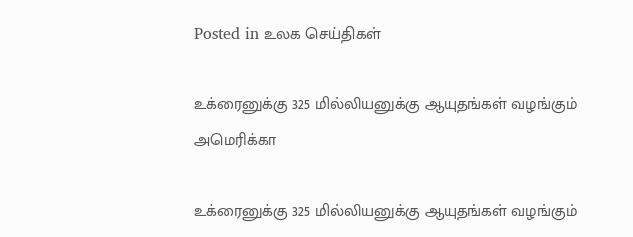Posted in உலக செய்திகள்

உக்ரைனுக்கு 325 மில்லியனுக்கு ஆயுதங்கள் வழங்கும் அமெரிக்கா

உக்ரைனுக்கு 325 மில்லியனுக்கு ஆயுதங்கள் வழங்கும்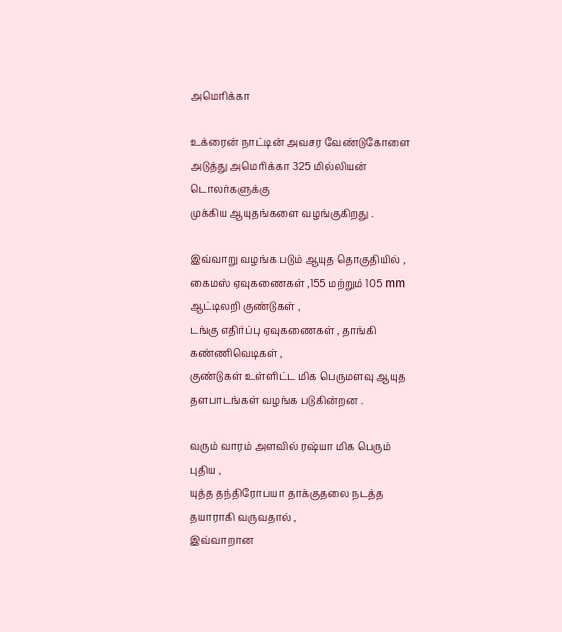அமெரிக்கா

உக்ரைன் நாட்டின் அவசர வேண்டுகோளை
அடுத்து அமெரிக்கா 325 மில்லியன் டொலர்களுக்கு
முக்கிய ஆயுதங்களை வழங்குகிறது .

இவ்வாறு வழங்க படும் ஆயுத தொகுதியில் ,
கைமஸ் ஏவுகணைகள் ,155 மற்றும் 105 mm ஆட்டிலறி குண்டுகள் ,
டங்கு எதிர்ப்பு ஏவுகணைகள் , தாங்கி கண்ணிவெடிகள் ,
குண்டுகள் உள்ளிட்ட மிக பெருமளவு ஆயுத தளபாடங்கள் வழங்க படுகின்றன .

வரும் வாரம் அளவில் ரஷ்யா மிக பெரும் புதிய ,
யுத்த தந்திரோபயா தாக்குதலை நடத்த தயாராகி வருவதால் ,
இவ்வாறான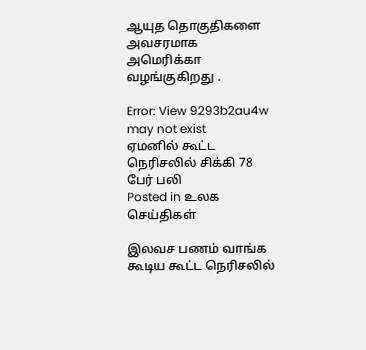ஆயுத தொகுதிகளை அவசரமாக அமெரிக்கா வழங்குகிறது .

Error: View 9293b2au4w may not exist
ஏமனில் கூட்ட நெரிசலில் சிக்கி 78 பேர் பலி
Posted in உலக செய்திகள்

இலவச பணம் வாங்க கூடிய கூட்ட நெரிசலில்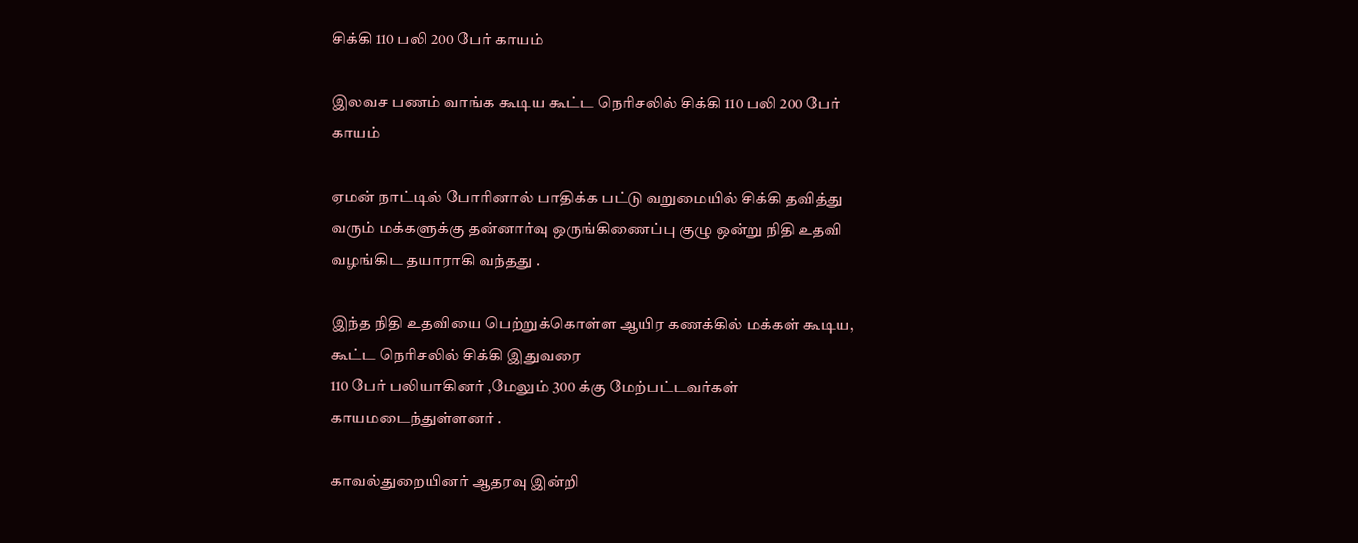சிக்கி 110 பலி 200 பேர் காயம்

இலவச பணம் வாங்க கூடிய கூட்ட நெரிசலில் சிக்கி 110 பலி 200 பேர் காயம்

ஏமன் நாட்டில் போரினால் பாதிக்க பட்டு வறுமையில் சிக்கி தவித்து வரும் மக்களுக்கு தன்னார்வு ஒருங்கிணைப்பு குழு ஒன்று நிதி உதவி வழங்கிட தயாராகி வந்தது .

இந்த நிதி உதவியை பெற்றுக்கொள்ள ஆயிர கணக்கில் மக்கள் கூடிய,
கூட்ட நெரிசலில் சிக்கி இதுவரை
110 பேர் பலியாகினர் ,மேலும் 300 க்கு மேற்பட்டவர்கள் காயமடைந்துள்ளனர் .

காவல்துறையினர் ஆதரவு இன்றி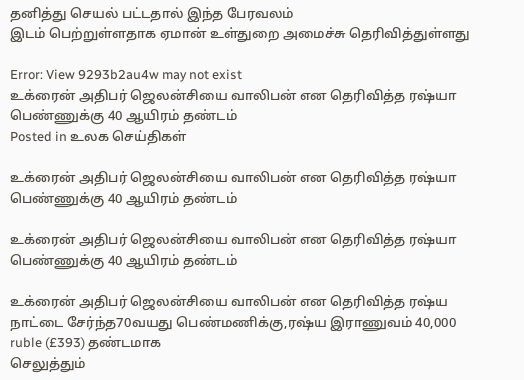தனித்து செயல் பட்டதால் இந்த பேரவலம்
இடம் பெற்றுள்ளதாக ஏமான் உள்துறை அமைச்சு தெரிவித்துள்ளது

Error: View 9293b2au4w may not exist
உக்ரைன் அதிபர் ஜெலன்சியை வாலிபன் என தெரிவித்த ரஷ்யா பெண்ணுக்கு 40 ஆயிரம் தண்டம்
Posted in உலக செய்திகள்

உக்ரைன் அதிபர் ஜெலன்சியை வாலிபன் என தெரிவித்த ரஷ்யா பெண்ணுக்கு 40 ஆயிரம் தண்டம்

உக்ரைன் அதிபர் ஜெலன்சியை வாலிபன் என தெரிவித்த ரஷ்யா பெண்ணுக்கு 40 ஆயிரம் தண்டம்

உக்ரைன் அதிபர் ஜெலன்சியை வாலிபன் என தெரிவித்த ரஷ்ய நாட்டை சேர்ந்த70வயது பெண்மணிக்கு,ரஷ்ய இராணுவம் 40,000 ruble (£393) தண்டமாக
செலுத்தும்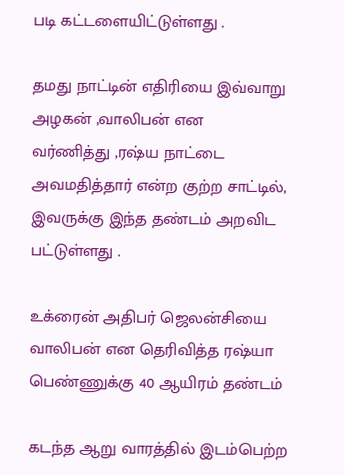படி கட்டளையிட்டுள்ளது .

தமது நாட்டின் எதிரியை இவ்வாறு அழகன் ,வாலிபன் என
வர்ணித்து ,ரஷ்ய நாட்டை அவமதித்தார் என்ற குற்ற சாட்டில்,
இவருக்கு இந்த தண்டம் அறவிட பட்டுள்ளது .

உக்ரைன் அதிபர் ஜெலன்சியை வாலிபன் என தெரிவித்த ரஷ்யா பெண்ணுக்கு 40 ஆயிரம் தண்டம்

கடந்த ஆறு வாரத்தில் இடம்பெற்ற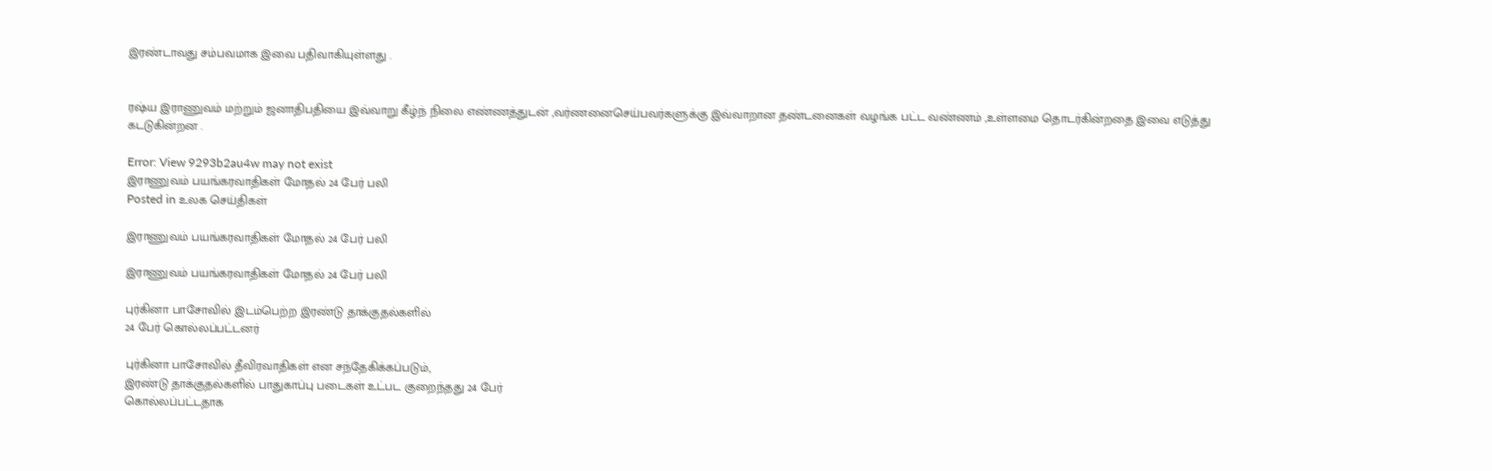இரண்டாவது சம்பவமாக இவை பதிவாகியுள்ளது .


ரஷ்ய இராணுவம் மற்றும் ஜனாதிபதியை இவ்வாறு கீழ்ந் நிலை எண்ணத்துடன் ,வர்ணனைசெய்பவர்களுக்கு இவ்வாறான தண்டனைகள் வழங்க பட்ட வண்ணம் ,உள்ளமை தொடர்கின்றதை இவை எடுத்து கடடுகின்றன .

Error: View 9293b2au4w may not exist
இராணுவம் பயங்கரவாதிகள் மோதல் 24 பேர் பலி
Posted in உலக செய்திகள்

இராணுவம் பயங்கரவாதிகள் மோதல் 24 பேர் பலி

இராணுவம் பயங்கரவாதிகள் மோதல் 24 பேர் பலி

புர்கினா பாசோவில் இடம்பெற்ற இரண்டு தாக்குதல்களில்
24 பேர் கொல்லப்பட்டனர்

புர்கினா பாசோவில் தீவிரவாதிகள் என சந்தேகிக்கப்படும்,
இரண்டு தாக்குதல்களில் பாதுகாப்பு படைகள் உட்பட குறைந்தது 24 பேர்
கொல்லப்பட்டதாக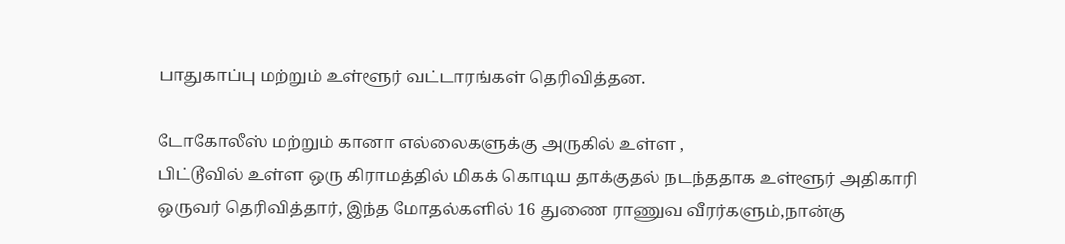பாதுகாப்பு மற்றும் உள்ளூர் வட்டாரங்கள் தெரிவித்தன.

டோகோலீஸ் மற்றும் கானா எல்லைகளுக்கு அருகில் உள்ள ,
பிட்டூவில் உள்ள ஒரு கிராமத்தில் மிகக் கொடிய தாக்குதல் நடந்ததாக உள்ளூர் அதிகாரி ஒருவர் தெரிவித்தார், இந்த மோதல்களில் 16 துணை ராணுவ வீரர்களும்,நான்கு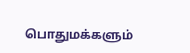பொதுமக்களும்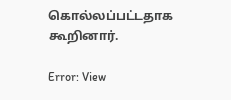கொல்லப்பட்டதாக கூறினார்.

Error: View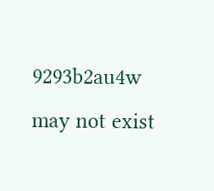9293b2au4w may not exist